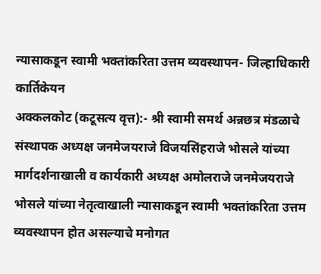न्यासाकडून स्वामी भक्तांकरिता उत्तम व्यवस्थापन- जिल्हाधिकारी कार्तिकेयन
अक्कलकोट (कटूसत्य वृत्त):- श्री स्वामी समर्थ अन्नछत्र मंडळाचे संस्थापक अध्यक्ष जनमेजयराजे विजयसिंहराजे भोसले यांच्या मार्गदर्शनाखाली व कार्यकारी अध्यक्ष अमोलराजे जनमेजयराजे भोसले यांच्या नेतृत्वाखाली न्यासाकडून स्वामी भक्तांकरिता उत्तम व्यवस्थापन होत असल्याचे मनोगत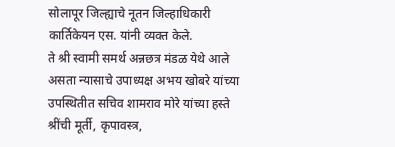सोलापूर जिल्ह्याचे नूतन जिल्हाधिकारी कार्तिकेयन एस. यांनी व्यक्त केले.
ते श्री स्वामी समर्थ अन्नछत्र मंडळ येथे आले असता न्यासाचे उपाध्यक्ष अभय खोबरे यांच्या उपस्थितीत सचिव शामराव मोरे यांच्या हस्ते श्रींची मूर्ती, कृपावस्त्र,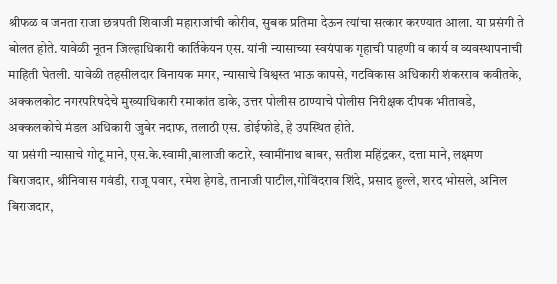श्रीफळ व जनता राजा छत्रपती शिवाजी महाराजांची कोरीव, सुबक प्रतिमा देऊन त्यांचा सत्कार करण्यात आला. या प्रसंगी ते बोलत होते. यावेळी नूतन जिल्हाधिकारी कार्तिकेयन एस. यांनी न्यासाच्या स्वयंपाक गृहाची पाहणी व कार्य व व्यवस्थापनाची माहिती घेतली. यावेळी तहसीलदार विनायक मगर, न्यासाचे विश्वस्त भाऊ कापसे, गटविकास अधिकारी शंकरराव कवीतके, अक्कलकोट नगरपरिषदेचे मुख्याधिकारी रमाकांत डाके, उत्तर पोलीस ठाण्याचे पोलीस निरीक्षक दीपक भीतावडे, अक्कलकोचे मंडल अधिकारी जुबेर नदाफ, तलाठी एस. डोईफोडे, हे उपस्थित होते.
या प्रसंगी न्यासाचे गोटू माने, एस.के.स्वामी,बालाजी कटारे, स्वामींनाथ बाबर, सतीश महिंद्रकर, दत्ता माने, लक्ष्मण बिराजदार, श्रीनिवास गवंडी, राजू पवार, रमेश हेगडे, तानाजी पाटील,गोविंदराव शिंदे, प्रसाद हुल्ले, शरद भोसले, अनिल बिराजदार,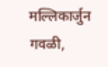मल्लिकार्जुन गवळी,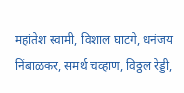महांतेश स्वामी, विशाल घाटगे, धनंजय निंबाळकर, समर्थ चव्हाण, विठ्ठल रेड्डी,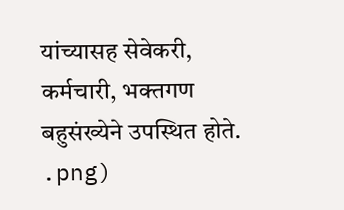यांच्यासह सेवेकरी, कर्मचारी, भक्तगण बहुसंख्येने उपस्थित होते.
.png)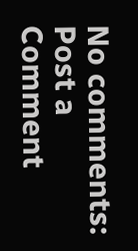No comments:
Post a Comment